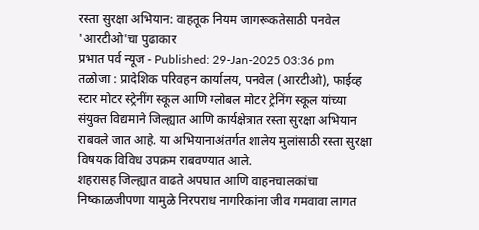रस्ता सुरक्षा अभियान: वाहतूक नियम जागरूकतेसाठी पनवेल 'आरटीओ'चा पुढाकार
प्रभात पर्व न्यूज - Published: 29-Jan-2025 03:36 pm
तळोजा : प्रादेशिक परिवहन कार्यालय, पनवेल (आरटीओ), फाईव्ह स्टार मोटर स्ट्रेनींग स्कूल आणि ग्लोबल मोटर ट्रेनिंग स्कूल यांच्या संयुक्त विद्यमाने जिल्ह्यात आणि कार्यक्षेत्रात रस्ता सुरक्षा अभियान राबवले जात आहे. या अभियानाअंतर्गत शालेय मुलांसाठी रस्ता सुरक्षा विषयक विविध उपक्रम राबवण्यात आले.
शहरासह जिल्ह्यात वाढते अपघात आणि वाहनचालकांचा निष्काळजीपणा यामुळे निरपराध नागरिकांना जीव गमवावा लागत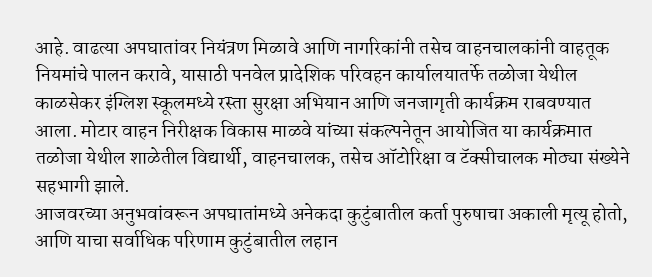आहे. वाढत्या अपघातांवर नियंत्रण मिळावे आणि नागरिकांनी तसेच वाहनचालकांनी वाहतूक नियमांचे पालन करावे, यासाठी पनवेल प्रादेशिक परिवहन कार्यालयातर्फे तळोजा येथील काळसेकर इंग्लिश स्कूलमध्ये रस्ता सुरक्षा अभियान आणि जनजागृती कार्यक्रम राबवण्यात आला. मोटार वाहन निरीक्षक विकास माळवे यांच्या संकल्पनेतून आयोजित या कार्यक्रमात तळोजा येथील शाळेतील विद्यार्थी, वाहनचालक, तसेच ऑटोरिक्षा व टॅक्सीचालक मोठ्या संख्येने सहभागी झाले.
आजवरच्या अनुभवांवरून अपघातांमध्ये अनेकदा कुटुंबातील कर्ता पुरुषाचा अकाली मृत्यू होतो, आणि याचा सर्वाधिक परिणाम कुटुंबातील लहान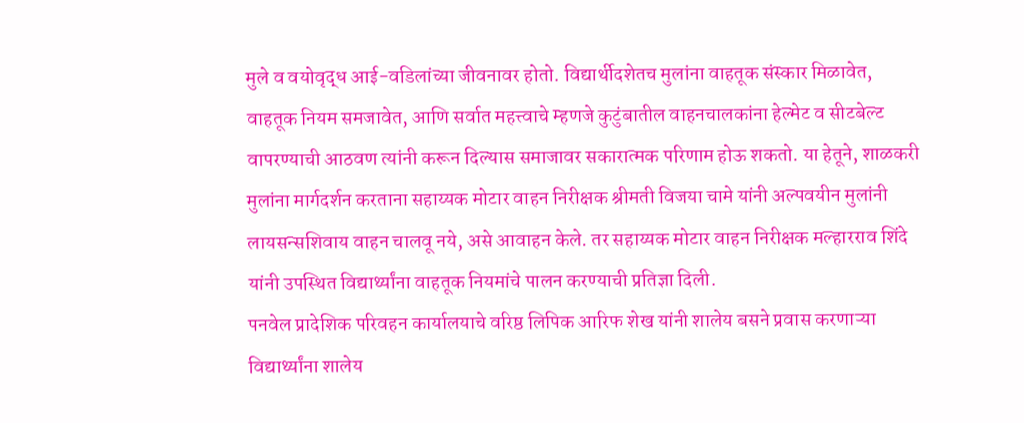मुले व वयोवृद्ध आई-वडिलांच्या जीवनावर होतो. विद्यार्थीदशेतच मुलांना वाहतूक संस्कार मिळावेत, वाहतूक नियम समजावेत, आणि सर्वात महत्त्वाचे म्हणजे कुटुंबातील वाहनचालकांना हेल्मेट व सीटबेल्ट वापरण्याची आठवण त्यांनी करून दिल्यास समाजावर सकारात्मक परिणाम होऊ शकतो. या हेतूने, शाळकरी मुलांना मार्गदर्शन करताना सहाय्यक मोटार वाहन निरीक्षक श्रीमती विजया चामे यांनी अल्पवयीन मुलांनी लायसन्सशिवाय वाहन चालवू नये, असे आवाहन केले. तर सहाय्यक मोटार वाहन निरीक्षक मल्हारराव शिंदे यांनी उपस्थित विद्यार्थ्यांना वाहतूक नियमांचे पालन करण्याची प्रतिज्ञा दिली.
पनवेल प्रादेशिक परिवहन कार्यालयाचे वरिष्ठ लिपिक आरिफ शेख यांनी शालेय बसने प्रवास करणाऱ्या विद्यार्थ्यांना शालेय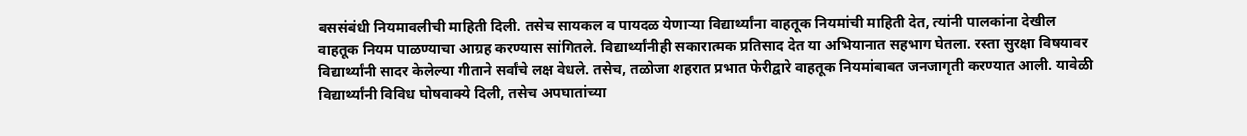बससंबंधी नियमावलीची माहिती दिली. तसेच सायकल व पायदळ येणाऱ्या विद्यार्थ्यांना वाहतूक नियमांची माहिती देत, त्यांनी पालकांना देखील वाहतूक नियम पाळण्याचा आग्रह करण्यास सांगितले. विद्यार्थ्यांनीही सकारात्मक प्रतिसाद देत या अभियानात सहभाग घेतला. रस्ता सुरक्षा विषयावर विद्यार्थ्यांनी सादर केलेल्या गीताने सर्वांचे लक्ष वेधले. तसेच, तळोजा शहरात प्रभात फेरीद्वारे वाहतूक नियमांबाबत जनजागृती करण्यात आली. यावेळी विद्यार्थ्यांनी विविध घोषवाक्ये दिली, तसेच अपघातांच्या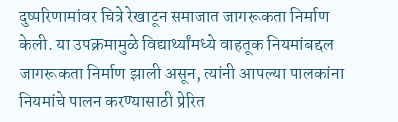दुष्परिणामांवर चित्रे रेखाटून समाजात जागरूकता निर्माण केली. या उपक्रमामुळे विद्यार्थ्यांमध्ये वाहतूक नियमांबद्दल जागरूकता निर्माण झाली असून, त्यांनी आपल्या पालकांना नियमांचे पालन करण्यासाठी प्रेरित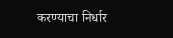करण्याचा निर्धार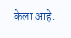केला आहे.